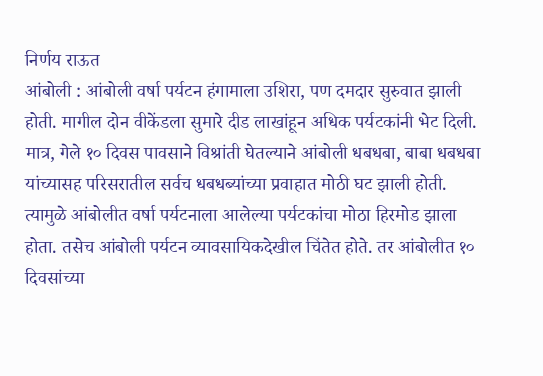निर्णय राऊत
आंबोली : आंबोली वर्षा पर्यटन हंगामाला उशिरा, पण दमदार सुरुवात झाली होती. मागील दोन वीकेंडला सुमारे दीड लाखांहून अधिक पर्यटकांनी भेट दिली. मात्र, गेले १० दिवस पावसाने विश्रांती घेतल्याने आंबोली धबधबा, बाबा धबधबा यांच्यासह परिसरातील सर्वच धबधब्यांच्या प्रवाहात मोठी घट झाली होती. त्यामुळे आंबोलीत वर्षा पर्यटनाला आलेल्या पर्यटकांचा मोठा हिरमोड झाला होता. तसेच आंबोली पर्यटन व्यावसायिकदेखील चिंतेत होते. तर आंबोलीत १० दिवसांच्या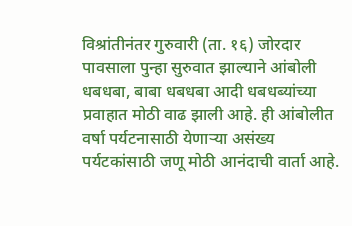विश्रांतीनंतर गुरुवारी (ता. १६) जोरदार पावसाला पुन्हा सुरुवात झाल्याने आंबोली धबधबा, बाबा धबधबा आदी धबधब्यांच्या प्रवाहात मोठी वाढ झाली आहे. ही आंबोलीत वर्षा पर्यटनासाठी येणाऱ्या असंख्य पर्यटकांसाठी जणू मोठी आनंदाची वार्ता आहे.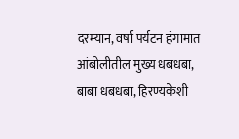दरम्यान, वर्षा पर्यटन हंगामात आंबोलीतील मुख्य धबधबा, बाबा धबधबा, हिरण्यकेशी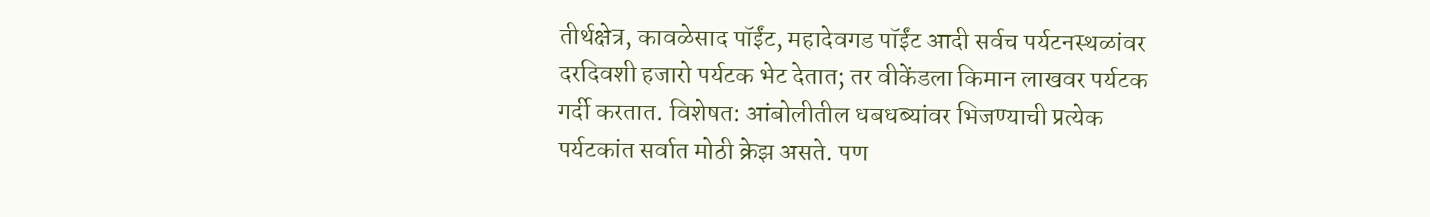तीर्थक्षेत्र, कावळेसाद पॉईंट, महादेवगड पॉईंट आदी सर्वच पर्यटनस्थळांवर दरदिवशी हजारो पर्यटक भेट देतात; तर वीकेंडला किमान लाखवर पर्यटक गर्दी करतात. विशेषत: आंबोलीतील धबधब्यांवर भिजण्याची प्रत्येक पर्यटकांत सर्वात मोठी क्रेझ असते. पण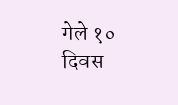गेले १० दिवस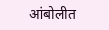आंबोलीत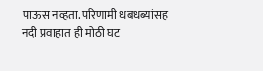पाऊस नव्हता. परिणामी धबधब्यांसह नदी प्रवाहात ही मोठी घट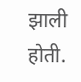झाली होती.